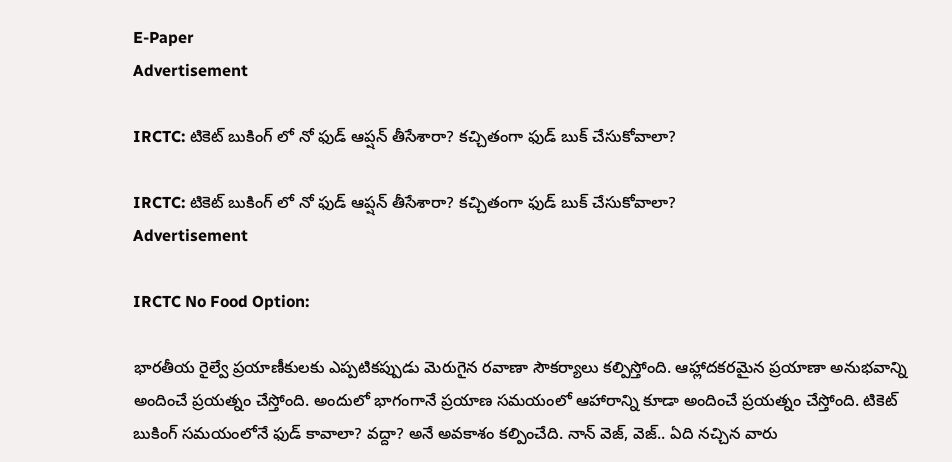E-Paper
Advertisement

IRCTC: టికెట్ బుకింగ్ లో నో ఫుడ్ ఆప్షన్ తీసేశారా? కచ్చితంగా ఫుడ్ బుక్ చేసుకోవాలా?

IRCTC: టికెట్ బుకింగ్ లో నో ఫుడ్ ఆప్షన్ తీసేశారా? కచ్చితంగా ఫుడ్ బుక్ చేసుకోవాలా?
Advertisement

IRCTC No Food Option:

భారతీయ రైల్వే ప్రయాణీకులకు ఎప్పటికప్పుడు మెరుగైన రవాణా సౌకర్యాలు కల్పిస్తోంది. ఆహ్లాదకరమైన ప్రయాణా అనుభవాన్ని అందించే ప్రయత్నం చేస్తోంది. అందులో భాగంగానే ప్రయాణ సమయంలో ఆహారాన్ని కూడా అందించే ప్రయత్నం చేస్తోంది. టికెట్ బుకింగ్ సమయంలోనే ఫుడ్ కావాలా? వద్దా? అనే అవకాశం కల్పించేది. నాన్ వెజ్, వెజ్.. ఏది నచ్చిన వారు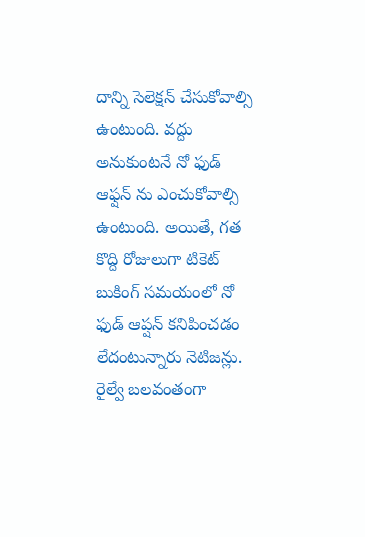దాన్ని సెలెక్షన్ చేసుకోవాల్సి ఉంటుంది. వద్దు అనుకుంటనే నో ఫుడ్ ఆఫ్షన్ ను ఎంచుకోవాల్సి ఉంటుంది. అయితే, గత కొద్ది రోజులుగా టికెట్ బుకింగ్ సమయంలో నో ఫుడ్ ఆప్షన్ కనిపించడం లేదంటున్నారు నెటిజన్లు. రైల్వే బలవంతంగా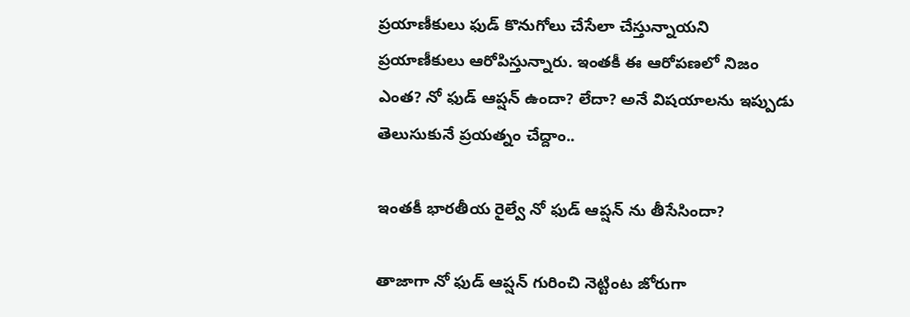ప్రయాణీకులు ఫుడ్ కొనుగోలు చేసేలా చేస్తున్నాయని ప్రయాణీకులు ఆరోపిస్తున్నారు. ఇంతకీ ఈ ఆరోపణలో నిజం ఎంత? నో ఫుడ్ ఆప్షన్ ఉందా? లేదా? అనే విషయాలను ఇప్పుడు తెలుసుకునే ప్రయత్నం చేద్దాం..

ఇంతకీ భారతీయ రైల్వే నో ఫుడ్ ఆప్షన్ ను తీసేసిందా?

తాజాగా నో ఫుడ్ ఆప్షన్ గురించి నెట్టింట జోరుగా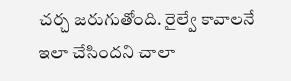చర్చ జరుగుతోంది. రైల్వే కావాలనే ఇలా చేసిందని చాలా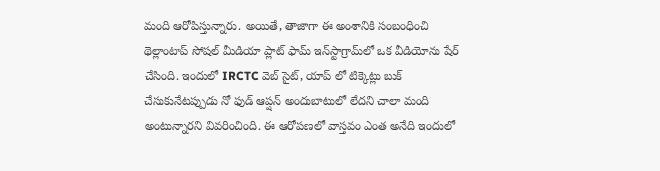మంది ఆరోపిస్తున్నారు. అయితే, తాజాగా ఈ అంశానికి సంబంధించి థెల్లాంటాప్ సోషల్ మీడియా ప్లాట్‌ ఫామ్ ఇన్‌స్టాగ్రామ్‌లో ఒక వీడియోను షేర్ చేసింది. ఇందులో IRCTC వెబ్‌ సైట్, యాప్‌ లో టిక్కెట్లు బుక్ చేసుకునేటప్పుడు నో ఫుడ్ ఆప్షన్ అందుబాటులో లేదని చాలా మంది అంటున్నారని వివరించింది. ఈ ఆరోపణలో వాస్తవం ఎంత అనేది ఇందులో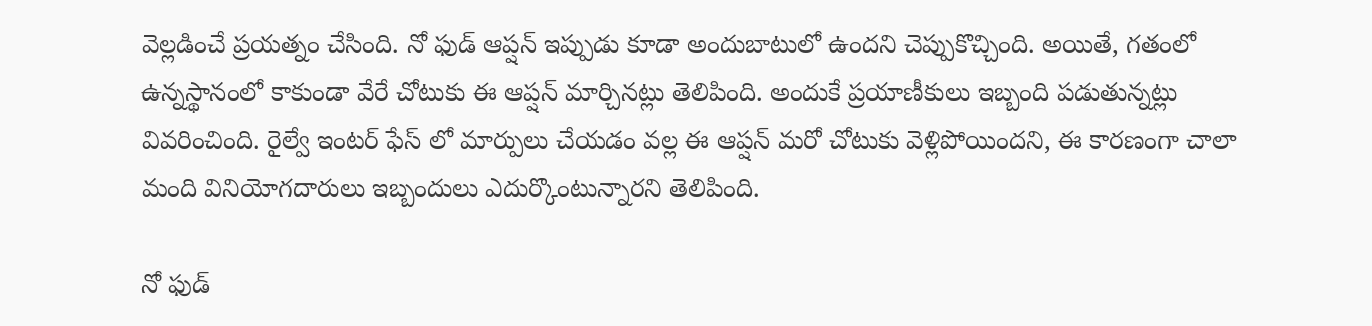వెల్లడించే ప్రయత్నం చేసింది. నో ఫుడ్ ఆప్షన్ ఇప్పుడు కూడా అందుబాటులో ఉందని చెప్పుకొచ్చింది. అయితే, గతంలో ఉన్నస్థానంలో కాకుండా వేరే చోటుకు ఈ ఆప్షన్ మార్చినట్లు తెలిపింది. అందుకే ప్రయాణీకులు ఇబ్బంది పడుతున్నట్లు వివరించింది. రైల్వే ఇంటర్‌ ఫేస్‌ లో మార్పులు చేయడం వల్ల ఈ ఆప్షన్ మరో చోటుకు వెళ్లిపోయిందని, ఈ కారణంగా చాలా మంది వినియోగదారులు ఇబ్బందులు ఎదుర్కొంటున్నారని తెలిపింది.

నో ఫుడ్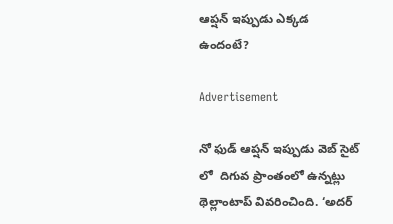ఆప్షన్ ఇప్పుడు ఎక్కడ ఉందంటే?

Advertisement

నో ఫుడ్ ఆప్షన్ ఇప్పుడు వెబ్‌ సైట్‌ లో  దిగువ ప్రాంతంలో ఉన్నట్లు థెల్లాంటాప్ వివరించింది. ‘అదర్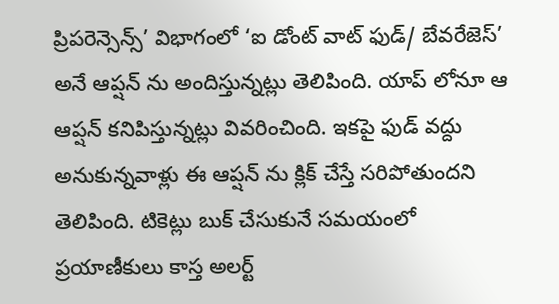ప్రిపరెన్సెన్స్’ విభాగంలో ‘ఐ డోంట్ వాట్ ఫుడ్/ బేవరేజెస్’ అనే ఆప్షన్ ను అందిస్తున్నట్లు తెలిపింది. యాప్ లోనూ ఆ ఆప్షన్ కనిపిస్తున్నట్లు వివరించింది. ఇకపై ఫుడ్ వద్దు అనుకున్నవాళ్లు ఈ ఆప్షన్ ను క్లిక్ చేస్తే సరిపోతుందని తెలిపింది. టికెట్లు బుక్ చేసుకునే సమయంలో ప్రయాణీకులు కాస్త అలర్ట్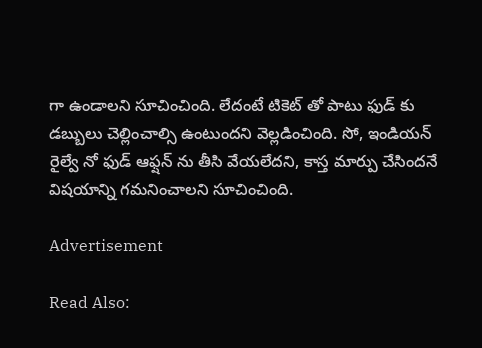గా ఉండాలని సూచించింది. లేదంటే టికెట్ తో పాటు ఫుడ్ కు డబ్బులు చెల్లించాల్సి ఉంటుందని వెల్లడించింది. సో, ఇండియన్ రైల్వే నో ఫుడ్ ఆఫ్షన్ ను తీసి వేయలేదని, కాస్త మార్పు చేసిందనే విషయాన్ని గమనించాలని సూచించింది.

Advertisement

Read Also: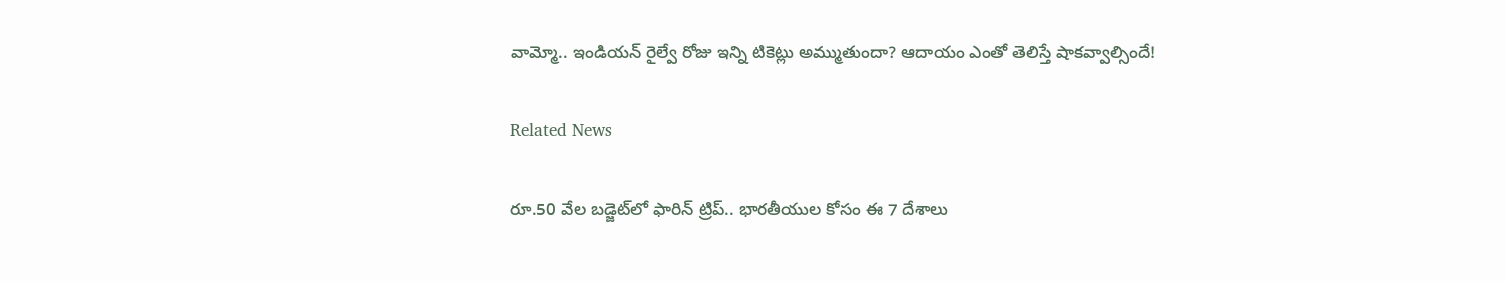వామ్మో.. ఇండియన్ రైల్వే రోజు ఇన్ని టికెట్లు అమ్ముతుందా? ఆదాయం ఎంతో తెలిస్తే షాకవ్వాల్సిందే!

Related News

రూ.50 వేల బడ్జెట్‌లో ఫారిన్ ట్రిప్.. భారతీయుల కోసం ఈ 7 దేశాలు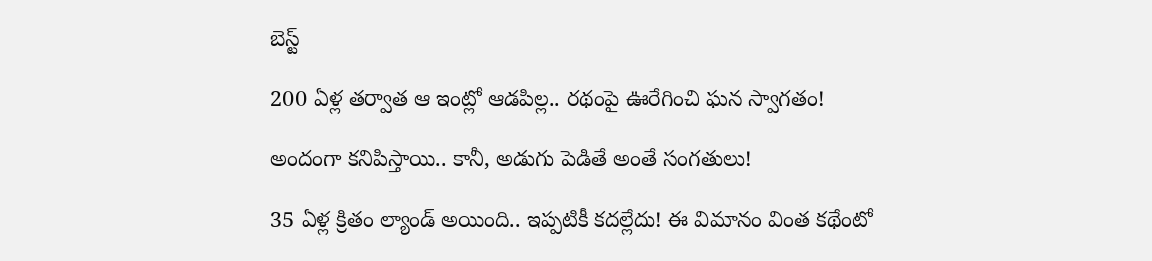బెస్ట్

200 ఏళ్ల తర్వాత ఆ ఇంట్లో ఆడపిల్ల.. రథంపై ఊరేగించి ఘన స్వాగతం!

అందంగా కనిపిస్తాయి.. కానీ, అడుగు పెడితే అంతే సంగతులు!

35 ఏళ్ల క్రితం ల్యాండ్ అయింది.. ఇప్పటికీ కదల్లేదు! ఈ విమానం వింత కథేంటో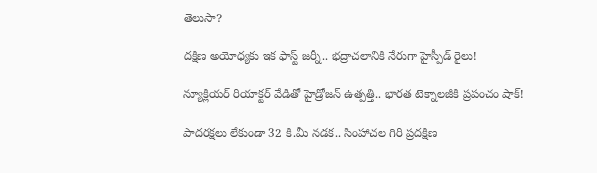తెలుసా?

దక్షిణ అయోధ్యకు ఇక ఫాస్ట్ జర్నీ.. భద్రాచలానికి నేరుగా హైస్పీడ్ రైలు!

న్యూక్లియర్ రియాక్టర్ వేడితో హైడ్రోజన్ ఉత్పత్తి.. భారత టెక్నాలజీకి ప్రపంచం షాక్!

పాదరక్షలు లేకుండా 32 కి.మీ నడక.. సింహాచల గిరి ప్రదక్షిణ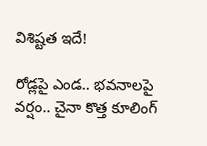విశిష్టత ఇదే!

రోడ్లపై ఎండ.. భవనాలపై వర్షం.. చైనా కొత్త కూలింగ్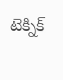టెక్నిక్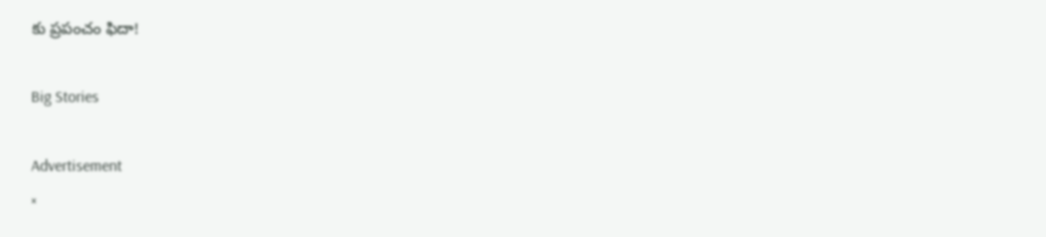కు ప్రపంచం ఫిదా!

Big Stories

Advertisement
×